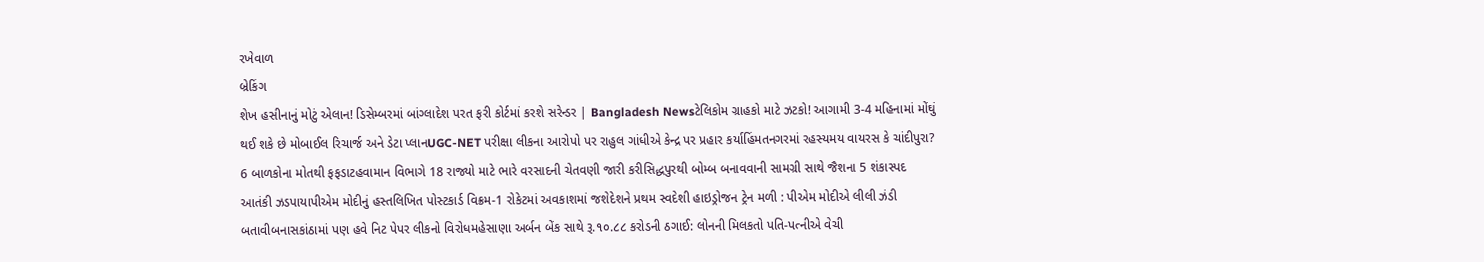રખેવાળ
બ્રેકિંગ
શેખ હસીનાનું મોટું એલાન! ડિસેમ્બરમાં બાંગ્લાદેશ પરત ફરી કોર્ટમાં કરશે સરેન્ડર | Bangladesh Newsટેલિકોમ ગ્રાહકો માટે ઝટકો! આગામી 3-4 મહિનામાં મોંઘું થઈ શકે છે મોબાઈલ રિચાર્જ અને ડેટા પ્લાનUGC-NET પરીક્ષા લીકના આરોપો પર રાહુલ ગાંધીએ કેન્દ્ર પર પ્રહાર કર્યાહિંમતનગરમાં રહસ્યમય વાયરસ કે ચાંદીપુરા? 6 બાળકોના મોતથી ફફડાટહવામાન વિભાગે 18 રાજ્યો માટે ભારે વરસાદની ચેતવણી જારી કરીસિદ્ધપુરથી બોમ્બ બનાવવાની સામગ્રી સાથે જૈશના 5 શંકાસ્પદ આતંકી ઝડપાયાપીએમ મોદીનું હસ્તલિખિત પોસ્ટકાર્ડ વિક્રમ-1 રોકેટમાં અવકાશમાં જશેદેશને પ્રથમ સ્વદેશી હાઇડ્રોજન ટ્રેન મળી : પીએમ મોદીએ લીલી ઝંડી બતાવીબનાસકાંઠામાં પણ હવે નિટ પેપર લીકનો વિરોધમહેસાણા અર્બન બેંક સાથે રૂ.૧૦.૮૮ કરોડની ઠગાઈ: લોનની મિલકતો પતિ-પત્નીએ વેચી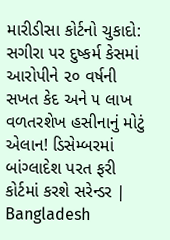મારીડીસા કોર્ટનો ચુકાદો: સગીરા પર દુષ્કર્મ કેસમાં આરોપીને ૨૦ વર્ષની સખત કેદ અને ૫ લાખ વળતરશેખ હસીનાનું મોટું એલાન! ડિસેમ્બરમાં બાંગ્લાદેશ પરત ફરી કોર્ટમાં કરશે સરેન્ડર | Bangladesh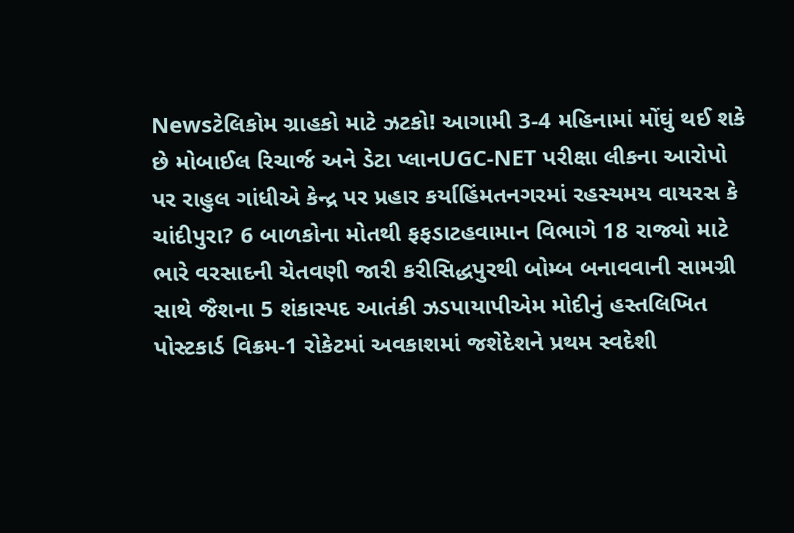Newsટેલિકોમ ગ્રાહકો માટે ઝટકો! આગામી 3-4 મહિનામાં મોંઘું થઈ શકે છે મોબાઈલ રિચાર્જ અને ડેટા પ્લાનUGC-NET પરીક્ષા લીકના આરોપો પર રાહુલ ગાંધીએ કેન્દ્ર પર પ્રહાર કર્યાહિંમતનગરમાં રહસ્યમય વાયરસ કે ચાંદીપુરા? 6 બાળકોના મોતથી ફફડાટહવામાન વિભાગે 18 રાજ્યો માટે ભારે વરસાદની ચેતવણી જારી કરીસિદ્ધપુરથી બોમ્બ બનાવવાની સામગ્રી સાથે જૈશના 5 શંકાસ્પદ આતંકી ઝડપાયાપીએમ મોદીનું હસ્તલિખિત પોસ્ટકાર્ડ વિક્રમ-1 રોકેટમાં અવકાશમાં જશેદેશને પ્રથમ સ્વદેશી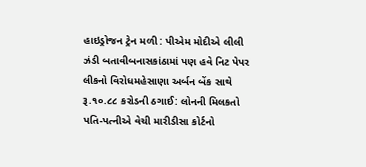હાઇડ્રોજન ટ્રેન મળી : પીએમ મોદીએ લીલી ઝંડી બતાવીબનાસકાંઠામાં પણ હવે નિટ પેપર લીકનો વિરોધમહેસાણા અર્બન બેંક સાથે રૂ.૧૦.૮૮ કરોડની ઠગાઈ: લોનની મિલકતો પતિ-પત્નીએ વેચી મારીડીસા કોર્ટનો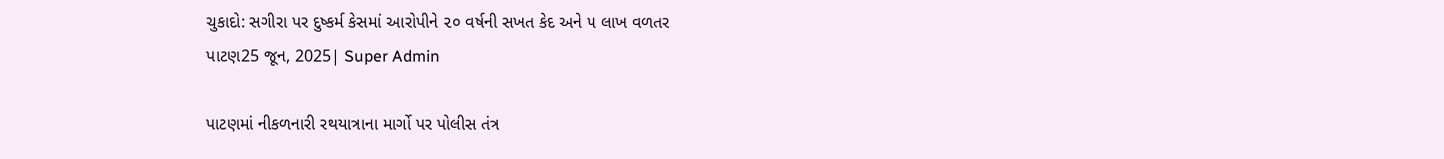ચુકાદો: સગીરા પર દુષ્કર્મ કેસમાં આરોપીને ૨૦ વર્ષની સખત કેદ અને ૫ લાખ વળતર
પાટણ25 જૂન, 2025| Super Admin

પાટણમાં નીકળનારી રથયાત્રાના માર્ગો પર પોલીસ તંત્ર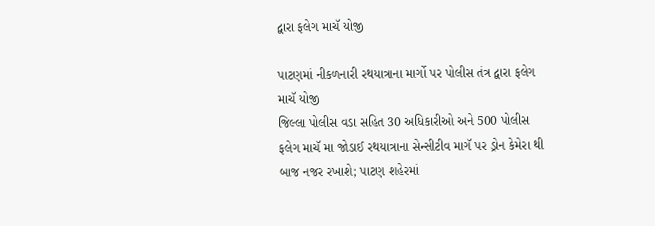દ્વારા ફલેગ માચૅ યોજી

પાટણમાં નીકળનારી રથયાત્રાના માર્ગો પર પોલીસ તંત્ર દ્વારા ફલેગ માચૅ યોજી
જિલ્લા પોલીસ વડા સહિત 30 અધિકારીઓ અને 500 પોલીસ ફલેગ માચૅ મા જોડાઈ રથયાત્રાના સેન્સીટીવ માગૅ પર ડ્રોન કેમેરા થી બાજ નજર રખાશે; પાટણ શહેરમાં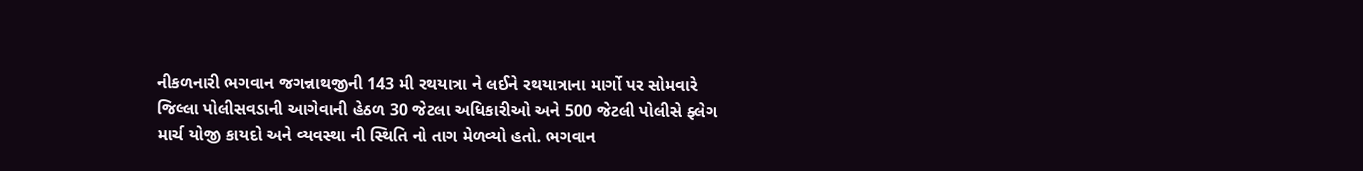નીકળનારી ભગવાન જગન્નાથજીની 143 મી રથયાત્રા ને લઈને રથયાત્રાના માર્ગો પર સોમવારે જિલ્લા પોલીસવડાની આગેવાની હેઠળ 30 જેટલા અધિકારીઓ અને 500 જેટલી પોલીસે ફ્લેગ માર્ચ યોજી કાયદો અને વ્યવસ્થા ની સ્થિતિ નો તાગ મેળવ્યો હતો. ભગવાન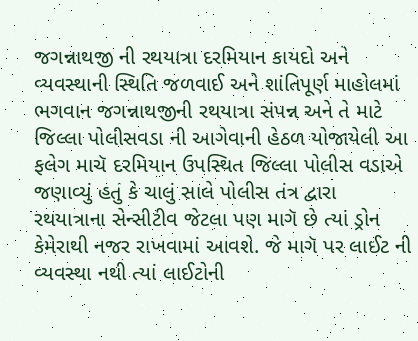જગન્નાથજી ની રથયાત્રા દરમિયાન કાયદો અને વ્યવસ્થાની સ્થિતિ જળવાઈ અને શાંતિપૂર્ણ માહોલમાં ભગવાન જગન્નાથજીની રથયાત્રા સંપન્ન અને તે માટે જિલ્લા પોલીસવડા ની આગેવાની હેઠળ યોજાયેલી આ ફલેગ માચૅ દરમિયાન ઉપસ્થિત જિલ્લા પોલીસ વડાએ જણાવ્યું હતું કે ચાલું સાલે પોલીસ તંત્ર દ્વારા રથયાત્રાના સેન્સીટીવ જેટલા પણ માગૅ છે ત્યાં ડ્રોન કેમેરાથી નજર રાખવામાં આવશે. જે માગૅ પર લાઈટ ની વ્યવસ્થા નથી ત્યાં લાઈટોની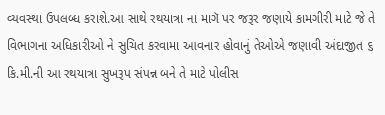વ્યવસ્થા ઉપલબ્ધ કરાશે.આ સાથે રથયાત્રા ના માગૅ પર જરૂર જણાયે કામગીરી માટે જે તે વિભાગના અધિકારીઓ ને સુચિત કરવામા આવનાર હોવાનું તેઓએ જણાવી અંદાજીત ૬ કિ.મી.ની આ રથયાત્રા સુખરૂપ સંપન્ન બને તે માટે પોલીસ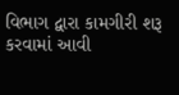વિભાગ દ્વારા કામગીરી શરૂ કરવામાં આવી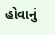હોવાનું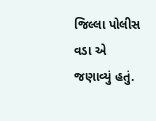જિલ્લા પોલીસ વડા એ જણાવ્યું હતું.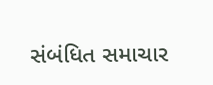સંબંધિત સમાચાર